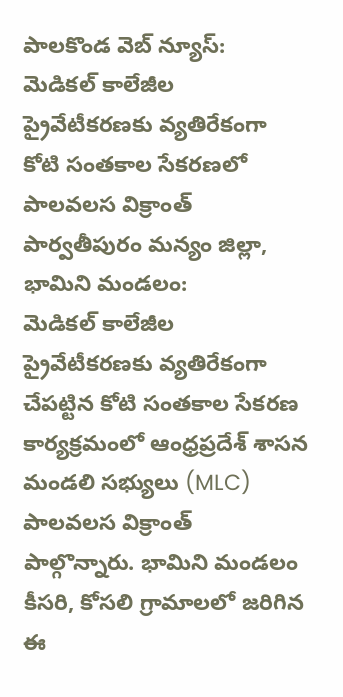పాలకొండ వెబ్ న్యూస్:
మెడికల్ కాలేజీల ప్రైవేటీకరణకు వ్యతిరేకంగా కోటి సంతకాల సేకరణలో పాలవలస విక్రాంత్
పార్వతీపురం మన్యం జిల్లా, భామిని మండలం:
మెడికల్ కాలేజీల ప్రైవేటీకరణకు వ్యతిరేకంగా చేపట్టిన కోటి సంతకాల సేకరణ కార్యక్రమంలో ఆంధ్రప్రదేశ్ శాసన మండలి సభ్యులు (MLC) పాలవలస విక్రాంత్ పాల్గొన్నారు. భామిని మండలం కీసరి, కోసలి గ్రామాలలో జరిగిన ఈ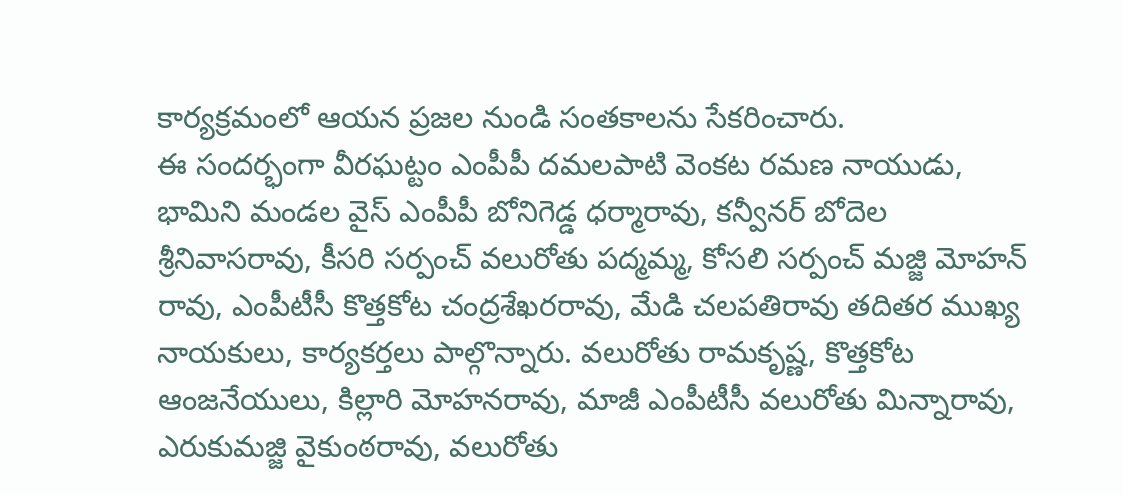కార్యక్రమంలో ఆయన ప్రజల నుండి సంతకాలను సేకరించారు.
ఈ సందర్భంగా వీరఘట్టం ఎంపీపీ దమలపాటి వెంకట రమణ నాయుడు, భామిని మండల వైస్ ఎంపీపీ బోనిగెడ్డ ధర్మారావు, కన్వీనర్ బోదెల శ్రీనివాసరావు, కీసరి సర్పంచ్ వలురోతు పద్మమ్మ, కోసలి సర్పంచ్ మజ్జి మోహన్ రావు, ఎంపీటీసీ కొత్తకోట చంద్రశేఖరరావు, మేడి చలపతిరావు తదితర ముఖ్య నాయకులు, కార్యకర్తలు పాల్గొన్నారు. వలురోతు రామకృష్ణ, కొత్తకోట ఆంజనేయులు, కిల్లారి మోహనరావు, మాజీ ఎంపీటీసీ వలురోతు మిన్నారావు, ఎరుకుమజ్జి వైకుంఠరావు, వలురోతు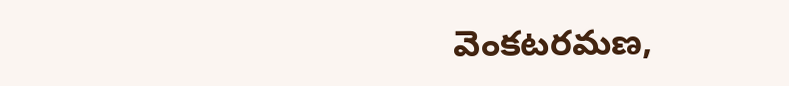వెంకటరమణ,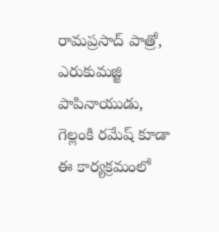రామప్రసాద్ పాత్రో, ఎరుకుమజ్జి పాపినాయుడు, గెల్లంకి రమేష్ కూడా ఈ కార్యక్రమంలో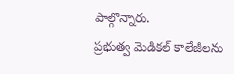పాల్గొన్నారు.
ప్రభుత్వ మెడికల్ కాలేజీలను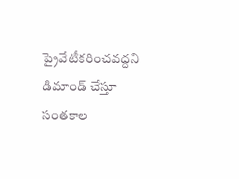ప్రైవేటీకరించవద్దని డిమాండ్ చేస్తూ సంతకాల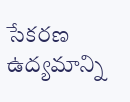సేకరణ ఉద్యమాన్ని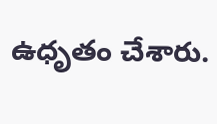ఉధృతం చేశారు.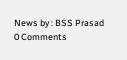News by : BSS Prasad
0 Comments